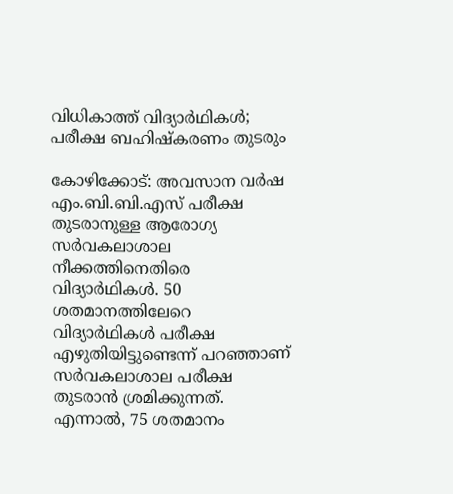വിധികാത്ത് വിദ്യാർഥികൾ; പരീക്ഷ ബഹിഷ്കരണം തുടരും

കോഴിക്കോട്: അവസാന വർഷ എം.ബി.ബി.എസ് പരീക്ഷ തുടരാനുള്ള ആരോഗ്യ സർവകലാശാല നീക്കത്തിനെതിരെ വിദ്യാർഥികൾ. 50 ശതമാനത്തിലേറെ വിദ്യാർഥികൾ പരീക്ഷ എഴുതിയിട്ടുണ്ടെന്ന് പറഞ്ഞാണ് സർവകലാശാല പരീക്ഷ തുടരാൻ ശ്രമിക്കുന്നത്. എന്നാൽ, 75 ശതമാനം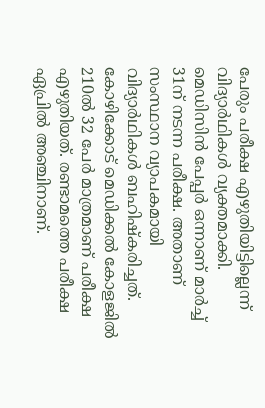പേരും പരീക്ഷ എഴുതിയിട്ടില്ലെന്ന് വിദ്യാർഥികൾ വ്യക്തമാക്കി. മെഡിസിൻ പേപ്പർ ഒന്നാണ് മാർച്ച് 31ന് നടന്ന പരീക്ഷ. അതാണ് സംസ്ഥാന വ്യാപകമായി വിദ്യാർഥികൾ ബഹിഷ്കരിച്ചത്. കോഴിക്കോട് മെഡിക്കൽ കോളജിൽ 210ൽ 32 പേർ മാത്രമാണ് പരീക്ഷ എഴുതിയത്. രണ്ടാമത്തെ പരീക്ഷ ഏപ്രിൽ അഞ്ചിനാണ്.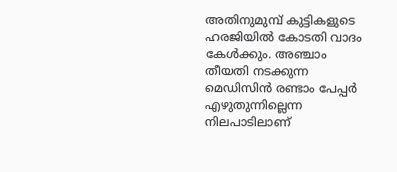അതിനുമുമ്പ് കുട്ടികളുടെ ഹരജിയിൽ കോടതി വാദം കേൾക്കും. അഞ്ചാം തീയതി നടക്കുന്ന മെഡിസിൻ രണ്ടാം പേപ്പർ എഴുതുന്നില്ലെന്ന നിലപാടിലാണ്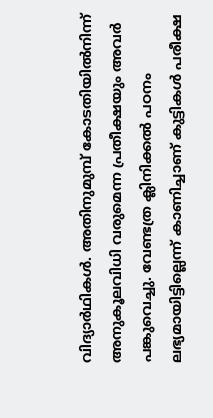വിദ്യാർഥികൾ. അതിനുമുമ്പ് കോടതിയിൽനിന്ന് അനുകൂലവിധി വരുമെന്ന പ്രതീക്ഷയും അവർ പങ്കുവെച്ചു. വേണ്ടത്ര ക്ലിനിക്കൽ പഠനം ലഭ്യമായിട്ടില്ലെന്ന് കാണിച്ചാണ് കുട്ടികൾ പരീക്ഷ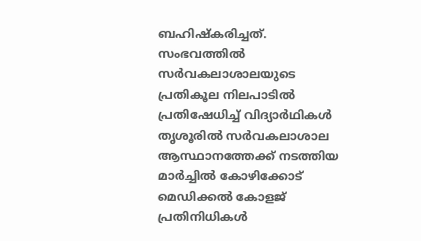ബഹിഷ്കരിച്ചത്. സംഭവത്തിൽ സർവകലാശാലയുടെ പ്രതികൂല നിലപാടിൽ പ്രതിഷേധിച്ച് വിദ്യാർഥികൾ തൃശൂരിൽ സർവകലാശാല ആസ്ഥാനത്തേക്ക് നടത്തിയ മാർച്ചിൽ കോഴിക്കോട് മെഡിക്കൽ കോളജ് പ്രതിനിധികൾ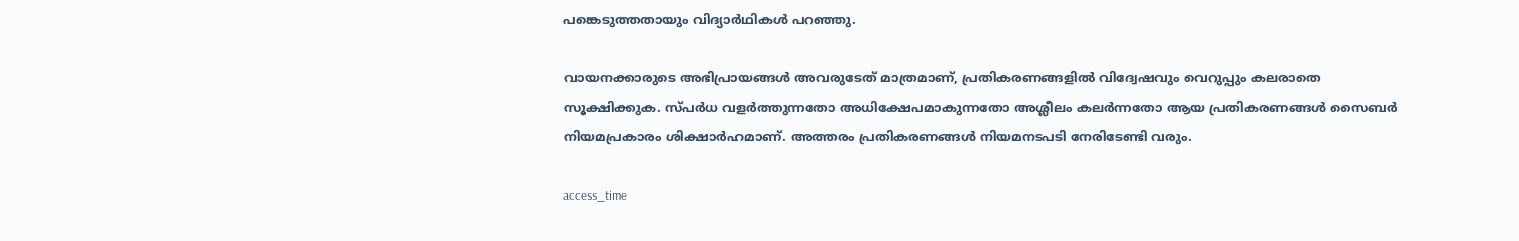പങ്കെടുത്തതായും വിദ്യാർഥികൾ പറഞ്ഞു.

വായനക്കാരുടെ അഭിപ്രായങ്ങള്‍ അവരുടേത് മാത്രമാണ്, പ്രതികരണങ്ങളിൽ വിദ്വേഷവും വെറുപ്പും കലരാതെ സൂക്ഷിക്കുക. സ്പർധ വളർത്തുന്നതോ അധിക്ഷേപമാകുന്നതോ അശ്ലീലം കലർന്നതോ ആയ പ്രതികരണങ്ങൾ സൈബർ നിയമപ്രകാരം ശിക്ഷാർഹമാണ്. അത്തരം പ്രതികരണങ്ങൾ നിയമനടപടി നേരിടേണ്ടി വരും.

access_time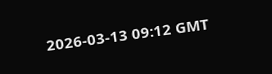2026-03-13 09:12 GMT